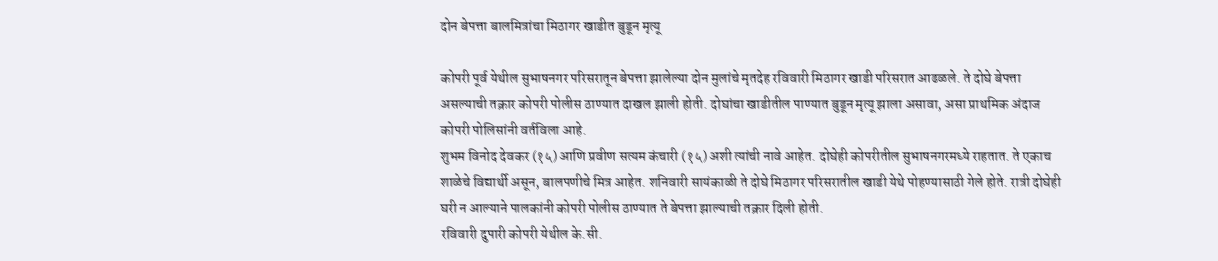दोन बेपत्ता बालमित्रांचा मिठागर खाडीत बुडून मृत्यू

कोपरी पूर्व येथील सुभाषनगर परिसरातून बेपत्ता झालेल्या दोन मुलांचे मृतदेह रविवारी मिठागर खाडी परिसरात आढळले. ते दोघे बेपत्ता असल्याची तक्रार कोपरी पोलीस ठाण्यात दाखल झाली होती. दोघांचा खाडीतील पाण्यात बुडून मृत्यू झाला असावा, असा प्राथमिक अंदाज कोपरी पोलिसांनी वर्तविला आहे.
शुभम विनोद देवकर (१५) आणि प्रवीण सत्यम कंचारी (१५) अशी त्यांची नावे आहेत. दोघेही कोपरीतील सुभाषनगरमध्ये राहतात. ते एकाच शाळेचे विद्यार्थी असून, बालपणीचे मित्र आहेत. शनिवारी सायंकाळी ते दोघे मिठागर परिसरातील खाडी येथे पोहण्यासाठी गेले होते. रात्री दोघेही घरी न आल्याने पालकांनी कोपरी पोलीस ठाण्यात ते बेपत्ता झाल्याची तक्रार दिली होती.
रविवारी दुपारी कोपरी येथील के.सी.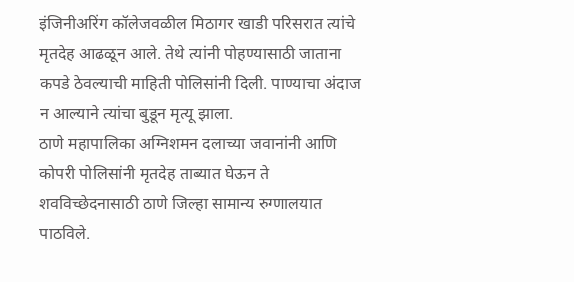इंजिनीअरिंग कॉलेजवळील मिठागर खाडी परिसरात त्यांचे मृतदेह आढळून आले. तेथे त्यांनी पोहण्यासाठी जाताना कपडे ठेवल्याची माहिती पोलिसांनी दिली. पाण्याचा अंदाज न आल्याने त्यांचा बुडून मृत्यू झाला.
ठाणे महापालिका अग्निशमन दलाच्या जवानांनी आणि कोपरी पोलिसांनी मृतदेह ताब्यात घेऊन ते शवविच्छेदनासाठी ठाणे जिल्हा सामान्य रुग्णालयात पाठविले.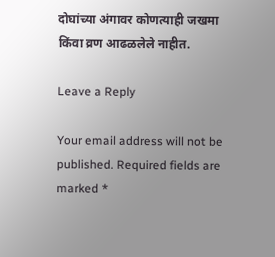दोघांच्या अंगावर कोणत्याही जखमा किंवा व्रण आढळलेले नाहीत.

Leave a Reply

Your email address will not be published. Required fields are marked *